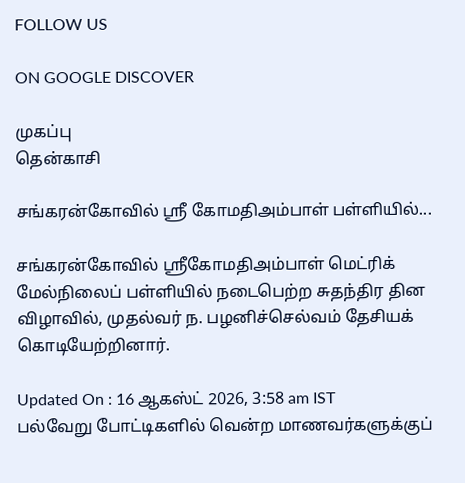FOLLOW US

ON GOOGLE DISCOVER

முகப்பு
தென்காசி

சங்கரன்கோவில் ஸ்ரீ கோமதிஅம்பாள் பள்ளியில்...

சங்கரன்கோவில் ஸ்ரீகோமதிஅம்பாள் மெட்ரிக் மேல்நிலைப் பள்ளியில் நடைபெற்ற சுதந்திர தின விழாவில், முதல்வர் ந. பழனிச்செல்வம் தேசியக் கொடியேற்றினார்.

Updated On : 16 ஆகஸ்ட் 2026, 3:58 am IST
பல்வேறு போட்டிகளில் வென்ற மாணவர்களுக்குப்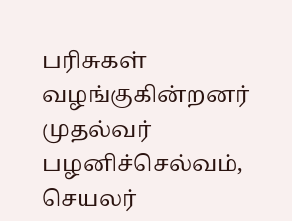பரிசுகள் வழங்குகின்றனர் முதல்வர் பழனிச்செல்வம், செயலர்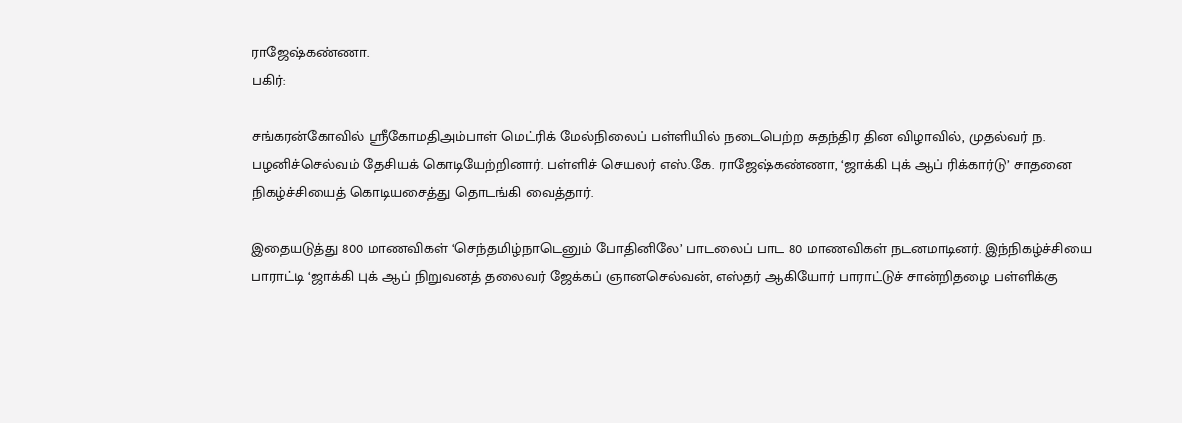ராஜேஷ்கண்ணா.
பகிர்:

சங்கரன்கோவில் ஸ்ரீகோமதிஅம்பாள் மெட்ரிக் மேல்நிலைப் பள்ளியில் நடைபெற்ற சுதந்திர தின விழாவில், முதல்வர் ந. பழனிச்செல்வம் தேசியக் கொடியேற்றினார். பள்ளிச் செயலர் எஸ்.கே. ராஜேஷ்கண்ணா, ‘ஜாக்கி புக் ஆப் ரிக்கார்டு’ சாதனை நிகழ்ச்சியைத் கொடியசைத்து தொடங்கி வைத்தார்.

இதையடுத்து 800 மாணவிகள் ‘செந்தமிழ்நாடெனும் போதினிலே’ பாடலைப் பாட 80 மாணவிகள் நடனமாடினர். இந்நிகழ்ச்சியை பாராட்டி ‘ஜாக்கி புக் ஆப் நிறுவனத் தலைவர் ஜேக்கப் ஞானசெல்வன், எஸ்தர் ஆகியோர் பாராட்டுச் சான்றிதழை பள்ளிக்கு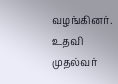வழங்கினர். உதவி முதல்வர்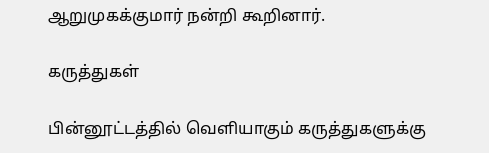ஆறுமுகக்குமார் நன்றி கூறினார்.

கருத்துகள்

பின்னூட்டத்தில் வெளியாகும் கருத்துகளுக்கு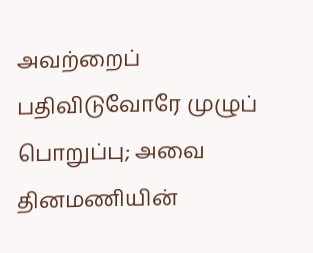அவற்றைப் பதிவிடுவோரே முழுப் பொறுப்பு; அவை தினமணியின்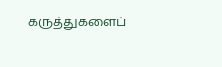கருத்துகளைப்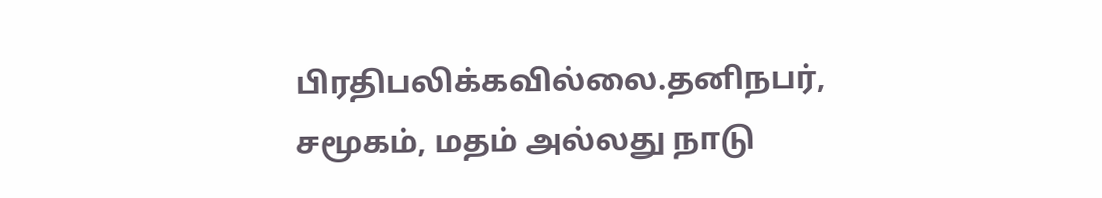பிரதிபலிக்கவில்லை.தனிநபர், சமூகம், மதம் அல்லது நாடு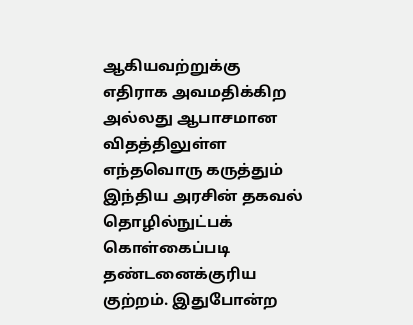ஆகியவற்றுக்கு எதிராக அவமதிக்கிற அல்லது ஆபாசமான விதத்திலுள்ள எந்தவொரு கருத்தும் இந்திய அரசின் தகவல் தொழில்நுட்பக் கொள்கைப்படி தண்டனைக்குரிய குற்றம். இதுபோன்ற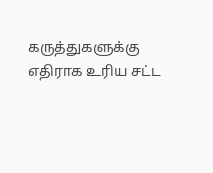கருத்துகளுக்கு எதிராக உரிய சட்ட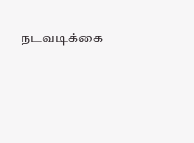நடவடிக்கை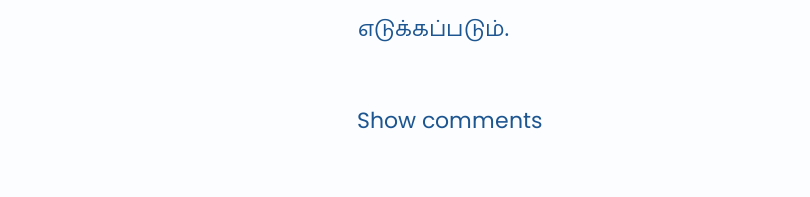எடுக்கப்படும்.

Show comments